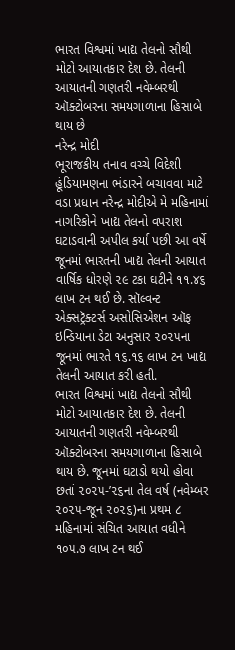ભારત વિશ્વમાં ખાદ્ય તેલનો સૌથી મોટો આયાતકાર દેશ છે. તેલની આયાતની ગણતરી નવેમ્બરથી ઑક્ટોબરના સમયગાળાના હિસાબે થાય છે
નરેન્દ્ર મોદી
ભૂરાજકીય તનાવ વચ્ચે વિદેશી હૂંડિયામણના ભંડારને બચાવવા માટે વડા પ્રધાન નરેન્દ્ર મોદીએ મે મહિનામાં નાગરિકોને ખાદ્ય તેલનો વપરાશ ઘટાડવાની અપીલ કર્યા પછી આ વર્ષે જૂનમાં ભારતની ખાદ્ય તેલની આયાત વાર્ષિક ધોરણે ૨૯ ટકા ઘટીને ૧૧.૪૬ લાખ ટન થઈ છે. સૉલ્વન્ટ એક્સટ્રૅક્ટર્સ અસોસિએશન ઑફ ઇન્ડિયાના ડેટા અનુસાર ૨૦૨૫ના જૂનમાં ભારતે ૧૬.૧૬ લાખ ટન ખાદ્ય તેલની આયાત કરી હતી.
ભારત વિશ્વમાં ખાદ્ય તેલનો સૌથી મોટો આયાતકાર દેશ છે. તેલની આયાતની ગણતરી નવેમ્બરથી ઑક્ટોબરના સમયગાળાના હિસાબે થાય છે. જૂનમાં ઘટાડો થયો હોવા છતાં ૨૦૨૫-’૨૬ના તેલ વર્ષ (નવેમ્બર ૨૦૨૫-જૂન ૨૦૨૬)ના પ્રથમ ૮ મહિનામાં સંચિત આયાત વધીને ૧૦૫.૭ લાખ ટન થઈ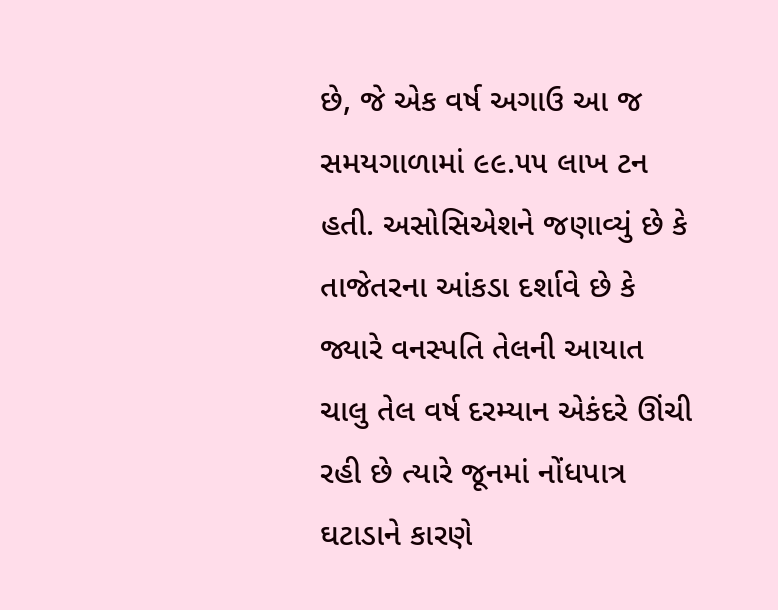છે, જે એક વર્ષ અગાઉ આ જ સમયગાળામાં ૯૯.૫૫ લાખ ટન હતી. અસોસિએશને જણાવ્યું છે કે તાજેતરના આંકડા દર્શાવે છે કે જ્યારે વનસ્પતિ તેલની આયાત ચાલુ તેલ વર્ષ દરમ્યાન એકંદરે ઊંચી રહી છે ત્યારે જૂનમાં નોંધપાત્ર ઘટાડાને કારણે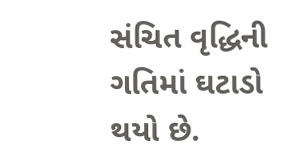સંચિત વૃદ્ધિની ગતિમાં ઘટાડો થયો છે.